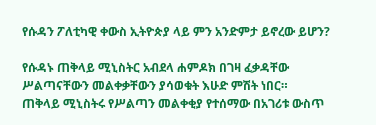የሱዳን ፖለቲካዊ ቀውስ ኢትዮጵያ ላይ ምን አንድምታ ይኖረው ይሆን?

የሱዳኑ ጠቅላይ ሚኒስትር አብደላ ሐምዶክ በገዛ ፈቃዳቸው ሥልጣናቸውን መልቀቃቸውን ያሳወቁት እሁድ ምሽት ነበር።
ጠቅላይ ሚኒስትሩ የሥልጣን መልቀቂያ የተሰማው በአገሪቱ ውስጥ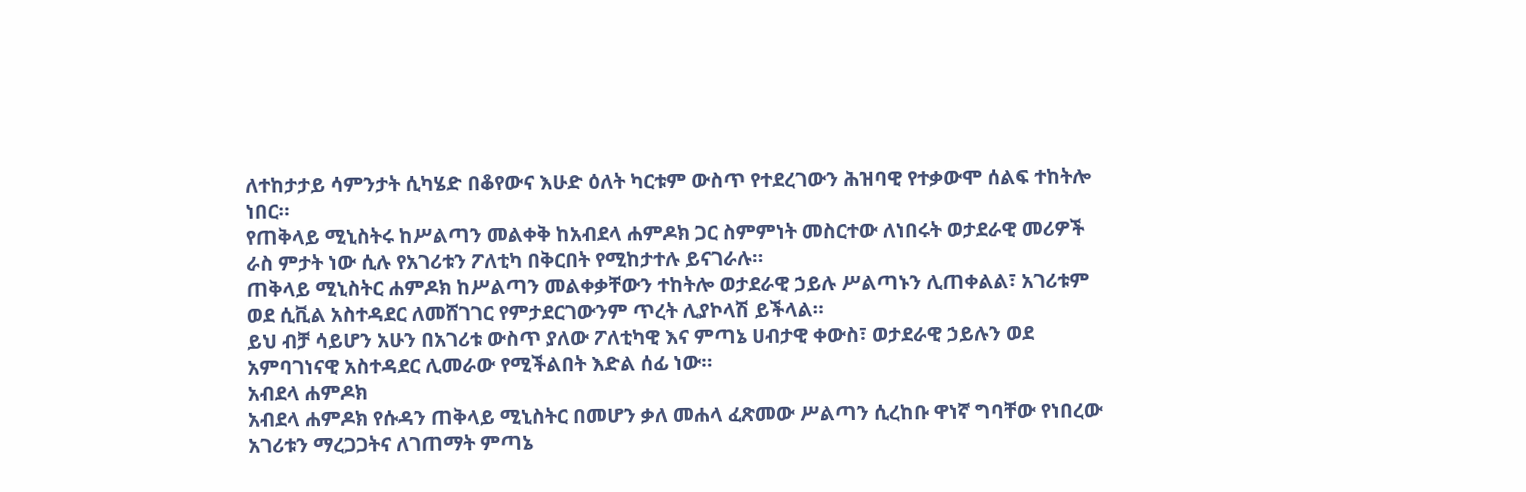ለተከታታይ ሳምንታት ሲካሄድ በቆየውና እሁድ ዕለት ካርቱም ውስጥ የተደረገውን ሕዝባዊ የተቃውሞ ሰልፍ ተከትሎ ነበር።
የጠቅላይ ሚኒስትሩ ከሥልጣን መልቀቅ ከአብደላ ሐምዶክ ጋር ስምምነት መስርተው ለነበሩት ወታደራዊ መሪዎች ራስ ምታት ነው ሲሉ የአገሪቱን ፖለቲካ በቅርበት የሚከታተሉ ይናገራሉ።
ጠቅላይ ሚኒስትር ሐምዶክ ከሥልጣን መልቀቃቸውን ተከትሎ ወታደራዊ ኃይሉ ሥልጣኑን ሊጠቀልል፣ አገሪቱም ወደ ሲቪል አስተዳደር ለመሸገገር የምታደርገውንም ጥረት ሊያኮላሽ ይችላል።
ይህ ብቻ ሳይሆን አሁን በአገሪቱ ውስጥ ያለው ፖለቲካዊ እና ምጣኔ ሀብታዊ ቀውስ፣ ወታደራዊ ኃይሉን ወደ አምባገነናዊ አስተዳደር ሊመራው የሚችልበት እድል ሰፊ ነው።
አብደላ ሐምዶክ
አብደላ ሐምዶክ የሱዳን ጠቅላይ ሚኒስትር በመሆን ቃለ መሐላ ፈጽመው ሥልጣን ሲረከቡ ዋነኛ ግባቸው የነበረው አገሪቱን ማረጋጋትና ለገጠማት ምጣኔ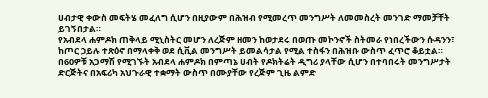ሀብታዊ ቀውስ መፍትሄ መፈለግ ሲሆን በዚያውም በሕዝብ የሚመረጥ መንግሥት ለመመስረት መንገድ ማመቻቸት ይገኝበታል።
የአብደላ ሐምዶክ ጠቅላይ ሚኒስትር መሆን ለረጅም ዘመን ከወታደሩ በወጡ መኮንኖች ስትመራ የነበረችውን ሱዳንን፣ ከጦር ኃይሉ ተጽዕኖ በማላቀቅ ወደ ሲቪል መንግሥት ይመልሳታል የሚል ተስፋን በሕዝቡ ውስጥ ፈጥሮ ቆይቷል።
በ60ዎቹ አጋማሽ የሚገኙት አብደላ ሐምዶክ በምጣኔ ሀብት የዶክትሬት ዲግሪ ያላቸው ሲሆን በተባበሩት መንግሥታት ድርጅትና በአፍሪካ አህጉራዊ ተቋማት ውስጥ በሙያቸው የረጅም ጊዜ ልምድ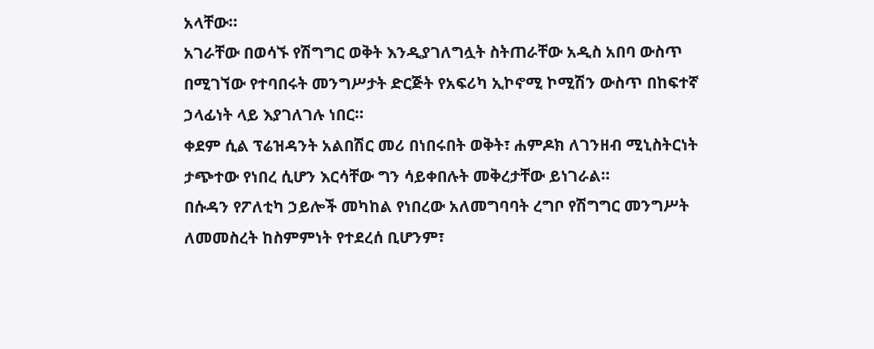አላቸው።
አገራቸው በወሳኙ የሽግግር ወቅት እንዲያገለግሏት ስትጠራቸው አዲስ አበባ ውስጥ በሚገኘው የተባበሩት መንግሥታት ድርጅት የአፍሪካ ኢኮኖሚ ኮሚሽን ውስጥ በከፍተኛ ኃላፊነት ላይ እያገለገሉ ነበር።
ቀደም ሲል ፕሬዝዳንት አልበሽር መሪ በነበሩበት ወቅት፣ ሐምዶክ ለገንዘብ ሚኒስትርነት ታጭተው የነበረ ሲሆን እርሳቸው ግን ሳይቀበሉት መቅረታቸው ይነገራል።
በሱዳን የፖለቲካ ኃይሎች መካከል የነበረው አለመግባባት ረግቦ የሽግግር መንግሥት ለመመስረት ከስምምነት የተደረሰ ቢሆንም፣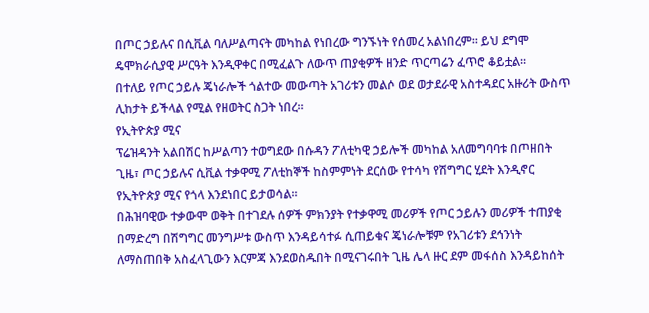በጦር ኃይሉና በሲቪል ባለሥልጣናት መካከል የነበረው ግንኙነት የሰመረ አልነበረም። ይህ ደግሞ ዴሞክራሲያዊ ሥርዓት እንዲዋቀር በሚፈልጉ ለውጥ ጠያቂዎች ዘንድ ጥርጣሬን ፈጥሮ ቆይቷል።
በተለይ የጦር ኃይሉ ጄነራሎች ጎልተው መውጣት አገሪቱን መልሶ ወደ ወታደራዊ አስተዳደር አዙሪት ውስጥ ሊከታት ይችላል የሚል የዘወትር ስጋት ነበረ።
የኢትዮጵያ ሚና
ፕሬዝዳንት አልበሽር ከሥልጣን ተወግደው በሱዳን ፖለቲካዊ ኃይሎች መካከል አለመግባባቱ በጦዘበት ጊዜ፣ ጦር ኃይሉና ሲቪል ተቃዋሚ ፖለቲከኞች ከስምምነት ደርሰው የተሳካ የሽግግር ሂደት እንዲኖር የኢትዮጵያ ሚና የጎላ እንደነበር ይታወሳል።
በሕዝባዊው ተቃውሞ ወቅት በተገደሉ ሰዎች ምክንያት የተቃዋሚ መሪዎች የጦር ኃይሉን መሪዎች ተጠያቂ በማድረግ በሽግግር መንግሥቱ ውስጥ እንዳይሳተፉ ሲጠይቁና ጄነራሎቹም የአገሪቱን ደኅንነት ለማስጠበቅ አስፈላጊውን እርምጃ እንደወስዱበት በሚናገሩበት ጊዜ ሌላ ዙር ደም መፋሰስ እንዳይከሰት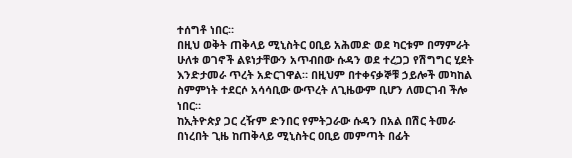ተሰግቶ ነበር።
በዚህ ወቅት ጠቅላይ ሚኒስትር ዐቢይ አሕመድ ወደ ካርቱም በማምራት ሁለቱ ወገኖች ልዩነታቸውን አጥብበው ሱዳን ወደ ተረጋጋ የሽግግር ሂደት እንድታመራ ጥረት አድርገዋል። በዚህም በተቀናቃኞቹ ኃይሎች መካከል ስምምነት ተደርሶ አሳሳቢው ውጥረት ለጊዜውም ቢሆን ለመርገብ ችሎ ነበር።
ከኢትዮጵያ ጋር ረዥም ድንበር የምትጋራው ሱዳን በአል በሽር ትመራ በነረበት ጊዜ ከጠቅላይ ሚኒስትር ዐቢይ መምጣት በፊት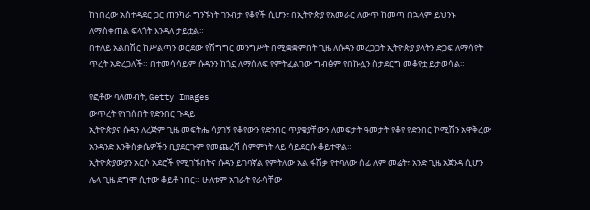ከነበረው አስተዳደር ጋር ጠንካራ ግንኙነት ገንብታ የቆየች ሲሆን፣ በኢትዮጵያ የአመራር ለውጥ ከመጣ በኋላም ይህንኑ ለማስቀጠል ፍላጎት እንዳለ ታይቷል።
በተለይ አልበሽር ከሥልጣን ወርደው የሽግግር መንግሥት በሚቋቋምበት ጊዜ ለሱዳን መረጋጋት ኢትዮጵያ ያላትን ድጋፍ ለማሳየት ጥረት አድረጋለች። በተመሳሳይም ሱዳንን ከጎኗ ለማሰለፍ የምትፈልገው ግብፅም የበኩሏን ስታደርግ መቆየቷ ይታወሳል።

የፎቶው ባለመብት, Getty Images
ውጥረት የነገሰበት የድንበር ጉዳይ
ኢትዮጵያና ሱዳን ለረጅም ጊዜ መፍትሔ ሳያገኝ የቆየውን የድንበር ጥያቄያቸውን ለመፍታት ዓመታት የቆየ የድንበር ኮሚሽን አዋቅረው አንዳንድ እንቅስቃሴዎችን ቢያደርጉም የመጨረሻ ስምምነት ላይ ሳይደርሱ ቆይተዋል።
ኢትዮጵያውያን አርሶ አደሮች የሚገኙበትና ሱዳን ይገባኛል የምትለው አል ፋሽቃ የተባለው ሰፊ ለም መሬት፣ አንድ ጊዜ አጀንዳ ሲሆን ሌላ ጊዜ ደግሞ ሲተው ቆይቶ ነበር። ሁለቱም አገራት የራሳቸው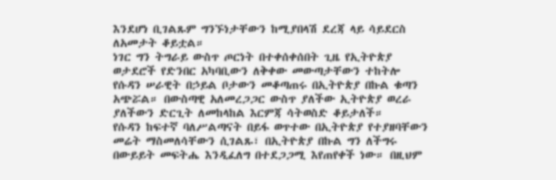እንደሆነ ቢገልጹም ግንኙነታቸውን ከሚያበላሽ ደረጃ ላይ ሳይደርስ ለአመታት ቆይቷል።
ነገር ግን ትግራይ ውስጥ ጦርነት በተቀሰቀሰበት ጊዜ የኢትዮጵያ ወታደሮች የድንበር አካባቢውን ለቅቀው መውጣታቸውን ተከትሎ የሱዳን ሠራዊት በኃይል ቦታውን መቆጣጠሩ በኢትዮጵያ በኩል ቁጣን አጭሯል። በውስጣዊ አለመረጋጋር ውስጥ ያለችው ኢትዮጵያ ወረራ ያለችውን ድርጊት ለመከላከል እርምጃ ሳትወስድ ቆይታለች።
የሱዳን ከፍተኛ ባለሥልጣናት በይፋ ወጥተው በኢትዮጵያ የተያዘባቸውን መሬት ማስመለሳቸውን ሲገልጹ፣ በኢትዮጵያ በኩል ግን ለችግሩ በውይይት መፍትሔ እንዲፈለግ በተደጋጋሚ እየጠየቀች ነው። በዚህም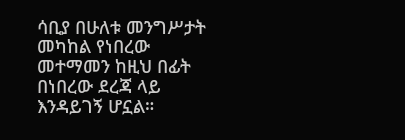ሳቢያ በሁለቱ መንግሥታት መካከል የነበረው መተማመን ከዚህ በፊት በነበረው ደረጃ ላይ እንዳይገኝ ሆኗል።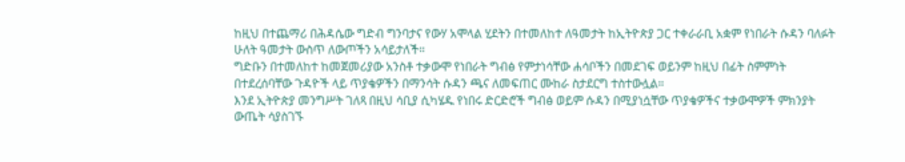ከዚህ በተጨማሪ በሕዳሴው ግድብ ግንባታና የውሃ አሞላል ሂደትን በተመለከተ ለዓመታት ከኢትዮጵያ ጋር ተቀራራቢ አቋም የነበራት ሱዳን ባለፉት ሁለት ዓመታት ውስጥ ለውጦችን አሳይታለች።
ግድቡን በተመለከተ ከመጀመሪያው አንስቶ ተቃውሞ የነበራት ግብፅ የምታነሳቸው ሐሳቦችን በመደገፍ ወይንም ከዚህ በፊት ስምምነት በተደረሰባቸው ጉዳዮች ላይ ጥያቄዎችን በማንሳት ሱዳን ጫና ለመፍጠር ሙከራ ስታደርግ ተስተውሏል።
እንደ ኢትዮጵያ መንግሥት ገለጻ በዚህ ሳቢያ ሲካሄዱ የነበሩ ድርድሮች ግብፅ ወይም ሱዳን በሚያነሷቸው ጥያቄዎችና ተቃውሞዎች ምክንያት ውጤት ሳያስገኙ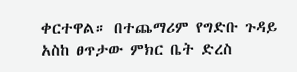ቀርተዋል። በተጨማሪም የግድቡ ጉዳይ አስከ ፀጥታው ምክር ቤት ድረስ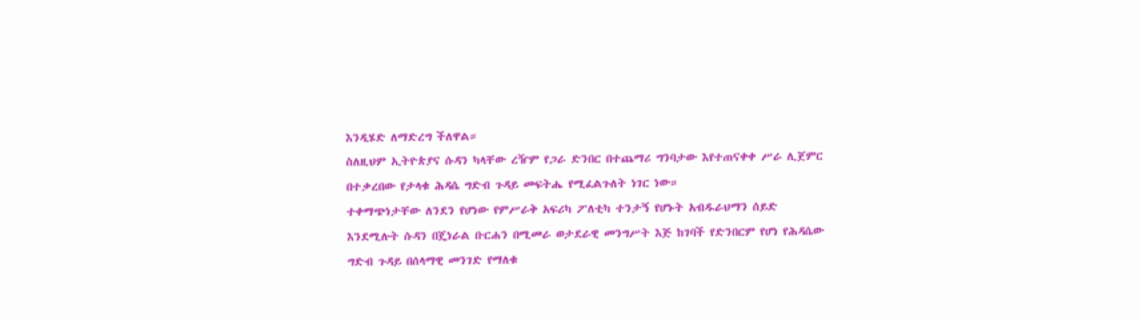እንዲሄድ ለማድረግ ችለዋል።
ስለዚህም ኢትዮጵያና ሱዳን ካላቸው ረዥም የጋራ ድንበር በተጨማሪ ግንባታው እየተጠናቀቀ ሥራ ሊጀምር በተቃረበው የታላቁ ሕዳሴ ግድብ ጉዳይ መፍትሔ የሚፈልጉለት ነገር ነው።
ተቀማጭነታቸው ለንደን የሆነው የምሥራቅ አፍሪካ ፖለቲካ ተንታኝ የሆኑት አብዱራህማን ሰይድ እንደሚሉት ሱዳን በጄነራል ቡርሐን በሚመራ ወታደራዊ መንግሥት እጅ ከገባች የድንበርም የሆነ የሕዳሴው ግድብ ጉዳይ በሰላማዊ መንገድ የማለቁ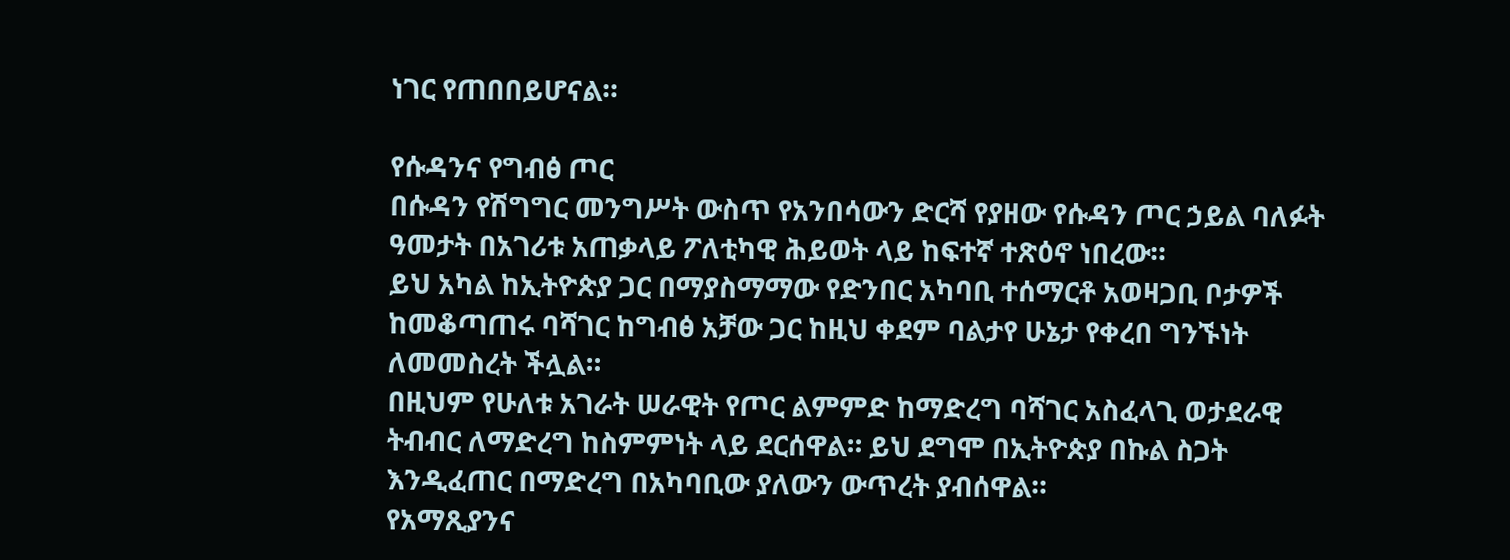ነገር የጠበበይሆናል።

የሱዳንና የግብፅ ጦር
በሱዳን የሽግግር መንግሥት ውስጥ የአንበሳውን ድርሻ የያዘው የሱዳን ጦር ኃይል ባለፉት ዓመታት በአገሪቱ አጠቃላይ ፖለቲካዊ ሕይወት ላይ ከፍተኛ ተጽዕኖ ነበረው።
ይህ አካል ከኢትዮጵያ ጋር በማያስማማው የድንበር አካባቢ ተሰማርቶ አወዛጋቢ ቦታዎች ከመቆጣጠሩ ባሻገር ከግብፅ አቻው ጋር ከዚህ ቀደም ባልታየ ሁኔታ የቀረበ ግንኙነት ለመመስረት ችሏል።
በዚህም የሁለቱ አገራት ሠራዊት የጦር ልምምድ ከማድረግ ባሻገር አስፈላጊ ወታደራዊ ትብብር ለማድረግ ከስምምነት ላይ ደርሰዋል። ይህ ደግሞ በኢትዮጵያ በኩል ስጋት እንዲፈጠር በማድረግ በአካባቢው ያለውን ውጥረት ያብሰዋል።
የአማጺያንና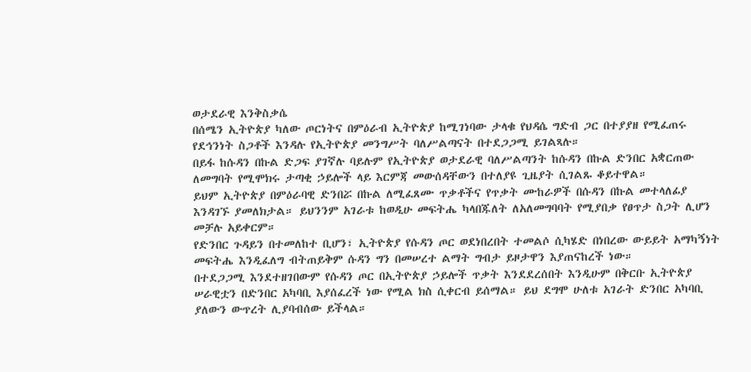ወታደራዊ እንቅስቃሴ
በሰሜን ኢትዮጵያ ካለው ጦርነትና በምዕራብ ኢትዮጵያ ከሚገነባው ታላቁ የህዳሴ ግድብ ጋር በተያያዘ የሚፈጠሩ የደኅንነት ስጋቶች እንዳሉ የኢትዮጵያ መንግሥት ባለሥልጣናት በተደጋጋሚ ይገልጻሉ።
በይፋ ከሱዳን በኩል ድጋፍ ያገኛሉ ባይሉም የኢትዮጵያ ወታደራዊ ባለሥልጣንት ከሱዳን በኩል ድንበር አቋርጠው ለመግባት የሚሞክሩ ታጣቂ ኃይሎች ላይ እርምጃ መውሰዳቸውን በተለያዩ ጊዜያት ሲገልጹ ቆይተዋል።
ይህም ኢትዮጵያ በምዕራባዊ ድንበሯ በኩል ለሚፈጸሙ ጥቃቶችና የጥቃት ሙከራዎች በሱዳን በኩል መተላለፊያ እንዳገኙ ያመለክታል። ይህንንም አገራቱ ከወዲሁ መፍትሔ ካላበጁለት ለአለመግባባት የሚያበቃ የፀጥታ ስጋት ሊሆን መቻሉ አይቀርም።
የድንበር ጉዳይን በተመለከተ ቢሆን፣ ኢትዮጵያ የሱዳን ጦር ወደነበረበት ተመልሶ ሲካሄድ በነበረው ውይይት አማካኝነት መፍትሔ እንዲፈለግ ብትጠይቅም ሱዳን ግን በመሠረተ ልማት ግብታ ይዞታዋን እያጠናከረች ነው።
በተደጋጋሚ እንደተዘገበውም የሱዳን ጦር በኢትዮጵያ ኃይሎች ጥቃት እንደደረሰበት እንዲሁም በቅርቡ ኢትዮጵያ ሠራዊቷን በድንበር አካባቢ እያሰፈረች ነው የሚል ክስ ሲቀርብ ይሰማል። ይህ ደግሞ ሁለቱ አገራት ድንበር አካባቢ ያለውን ውጥረት ሊያባብሰው ይችላል።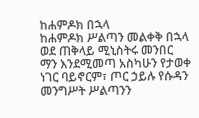ከሐምዶክ በኋላ
ከሐምዶክ ሥልጣን መልቀቅ በኋላ ወደ ጠቅላይ ሚኒስትሩ መንበር ማን እንደሚመጣ አስካሁን የታወቀ ነገር ባይኖርም፣ ጦር ኃይሉ የሱዳን መንግሥት ሥልጣንን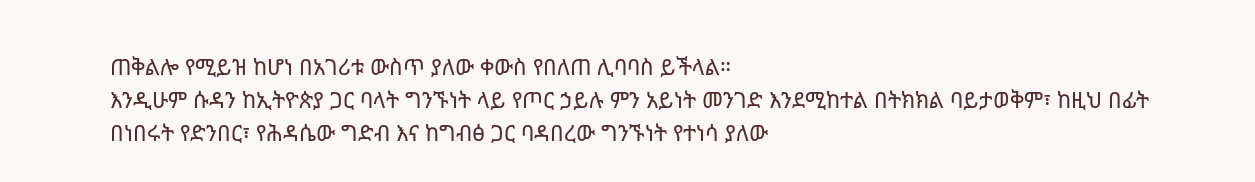ጠቅልሎ የሚይዝ ከሆነ በአገሪቱ ውስጥ ያለው ቀውስ የበለጠ ሊባባስ ይችላል።
እንዲሁም ሱዳን ከኢትዮጵያ ጋር ባላት ግንኙነት ላይ የጦር ኃይሉ ምን አይነት መንገድ እንደሚከተል በትክክል ባይታወቅም፣ ከዚህ በፊት በነበሩት የድንበር፣ የሕዳሴው ግድብ እና ከግብፅ ጋር ባዳበረው ግንኙነት የተነሳ ያለው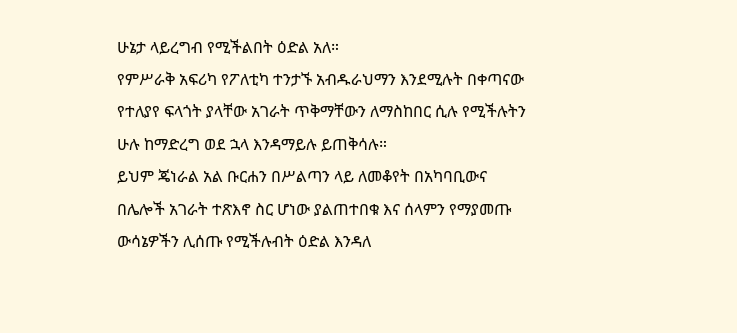ሁኔታ ላይረግብ የሚችልበት ዕድል አለ።
የምሥራቅ አፍሪካ የፖለቲካ ተንታኙ አብዱራህማን እንደሚሉት በቀጣናው የተለያየ ፍላጎት ያላቸው አገራት ጥቅማቸውን ለማስከበር ሲሉ የሚችሉትን ሁሉ ከማድረግ ወደ ኋላ እንዳማይሉ ይጠቅሳሉ።
ይህም ጄነራል አል ቡርሐን በሥልጣን ላይ ለመቆየት በአካባቢውና በሌሎች አገራት ተጽእኖ ስር ሆነው ያልጠተበቁ እና ሰላምን የማያመጡ ውሳኔዎችን ሊሰጡ የሚችሉብት ዕድል እንዳለ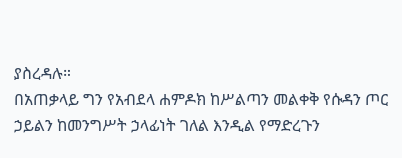ያስረዳሉ።
በአጠቃላይ ግን የአብደላ ሐምዶክ ከሥልጣን መልቀቅ የሱዳን ጦር ኃይልን ከመንግሥት ኃላፊነት ገለል እንዲል የማድረጉን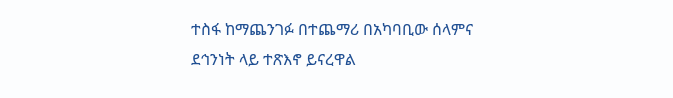ተስፋ ከማጨንገፉ በተጨማሪ በአካባቢው ሰላምና ደኅንነት ላይ ተጽእኖ ይናረዋል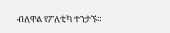ብለዋል የፖለቲካ ተንታኙ።